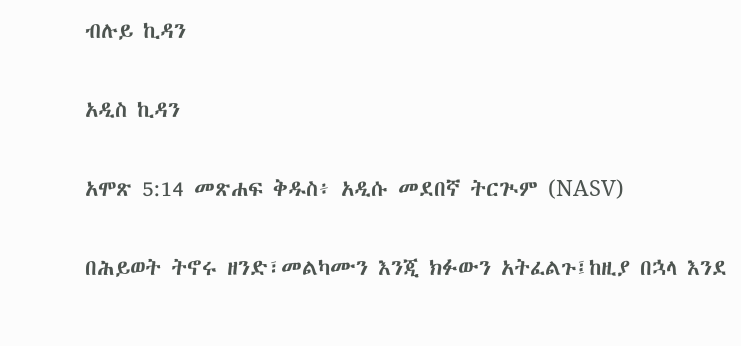ብሉይ ኪዳን

አዲስ ኪዳን

አሞጽ 5:14 መጽሐፍ ቅዱስ፥ አዲሱ መደበኛ ትርጒም (NASV)

በሕይወት ትኖሩ ዘንድ፣መልካሙን እንጂ ክፉውን አትፈልጉ፤ከዚያ በኋላ እንደ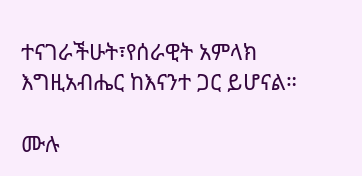ተናገራችሁት፣የሰራዊት አምላክ እግዚአብሔር ከእናንተ ጋር ይሆናል።

ሙሉ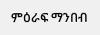ምዕራፍ ማንበብ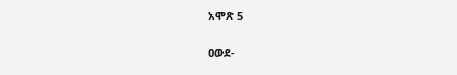አሞጽ 5

ዐውደ-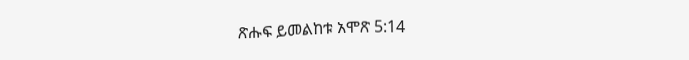ጽሑፍ ይመልከቱ አሞጽ 5:14